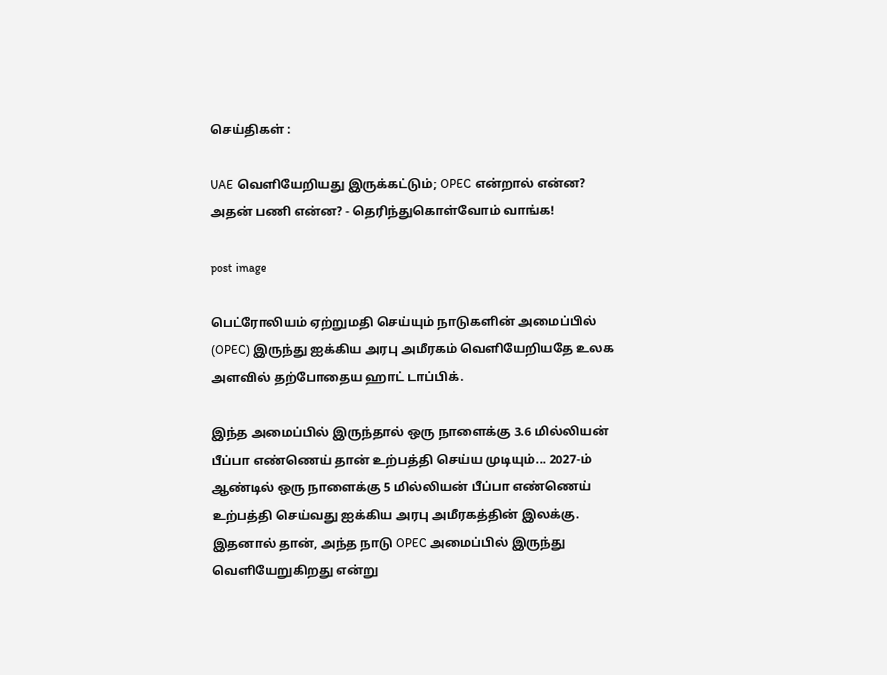செய்திகள் :

UAE வெளியேறியது இருக்கட்டும்; OPEC என்றால் என்ன? அதன் பணி என்ன? - தெரிந்துகொள்வோம் வாங்க!

post image

பெட்ரோலியம் ஏற்றுமதி செய்யும் நாடுகளின் அமைப்பில் (OPEC) இருந்து ஐக்கிய அரபு அமீரகம் வெளியேறியதே உலக அளவில் தற்போதைய ஹாட் டாப்பிக்.

இந்த அமைப்பில் இருந்தால் ஒரு நாளைக்கு 3.6 மில்லியன் பீப்பா எண்ணெய் தான் உற்பத்தி செய்ய முடியும்... 2027-ம் ஆண்டில் ஒரு நாளைக்கு 5 மில்லியன் பீப்பா எண்ணெய் உற்பத்தி செய்வது ஐக்கிய அரபு அமீரகத்தின் இலக்கு. இதனால் தான், அந்த நாடு OPEC அமைப்பில் இருந்து வெளியேறுகிறது என்று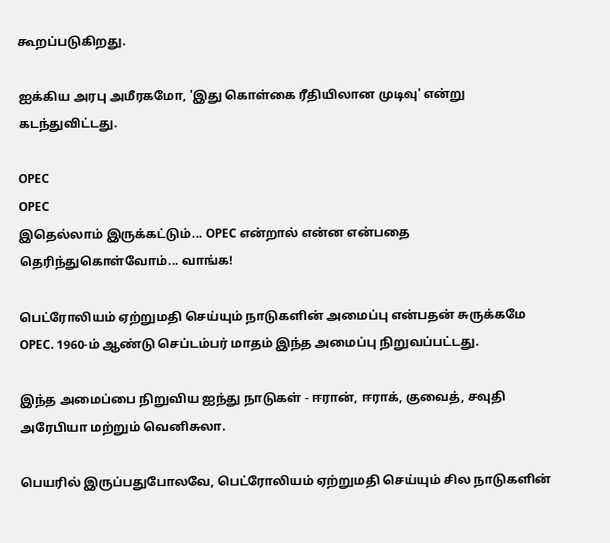கூறப்படுகிறது.

ஐக்கிய அரபு அமீரகமோ, 'இது கொள்கை ரீதியிலான முடிவு' என்று கடந்துவிட்டது.

OPEC
OPEC
இதெல்லாம் இருக்கட்டும்... OPEC என்றால் என்ன என்பதை தெரிந்துகொள்வோம்... வாங்க!

பெட்ரோலியம் ஏற்றுமதி செய்யும் நாடுகளின் அமைப்பு என்பதன் சுருக்கமே OPEC. 1960-ம் ஆண்டு செப்டம்பர் மாதம் இந்த அமைப்பு நிறுவப்பட்டது.

இந்த அமைப்பை நிறுவிய ஐந்து நாடுகள் - ஈரான், ஈராக், குவைத், சவுதி அரேபியா மற்றும் வெனிசுலா.

பெயரில் இருப்பதுபோலவே, பெட்ரோலியம் ஏற்றுமதி செய்யும் சில நாடுகளின்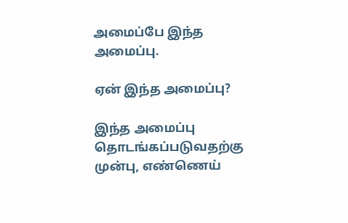அமைப்பே இந்த அமைப்பு.

ஏன் இந்த அமைப்பு?

இந்த அமைப்பு தொடங்கப்படுவதற்கு முன்பு, எண்ணெய்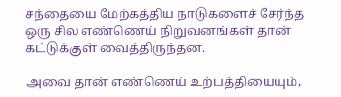சந்தையை மேற்கத்திய நாடுகளைச் சேர்ந்த ஒரு சில எண்ணெய் நிறுவனங்கள் தான் கட்டுக்குள் வைத்திருந்தன.

அவை தான் எண்ணெய் உற்பத்தியையும்,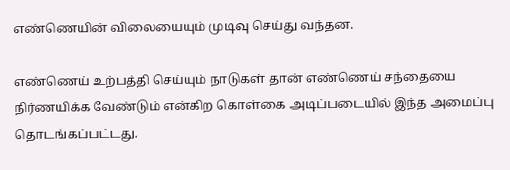எண்ணெயின் விலையையும் முடிவு செய்து வந்தன.

எண்ணெய் உற்பத்தி செய்யும் நாடுகள் தான் எண்ணெய் சந்தையை நிர்ணயிக்க வேண்டும் என்கிற கொள்கை அடிப்படையில் இந்த அமைப்பு தொடங்கப்பட்டது.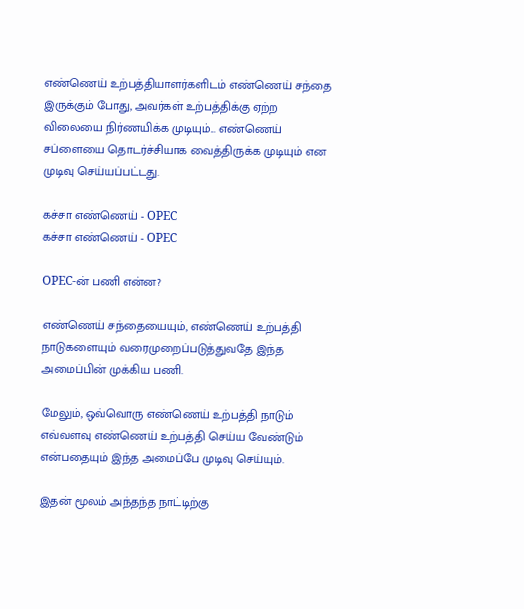எண்ணெய் உற்பத்தியாளர்களிடம் எண்ணெய் சந்தை இருக்கும் போது, அவர்கள் உற்பத்திக்கு ஏற்ற விலையை நிர்ணயிக்க முடியும்... எண்ணெய் சப்ளையை தொடர்ச்சியாக வைத்திருக்க முடியும் என முடிவு செய்யப்பட்டது.

கச்சா எண்ணெய் - OPEC
கச்சா எண்ணெய் - OPEC

OPEC-ன் பணி என்ன?

எண்ணெய் சந்தையையும், எண்ணெய் உற்பத்தி நாடுகளையும் வரைமுறைப்படுத்துவதே இந்த அமைப்பின் முக்கிய பணி.

மேலும், ஒவ்வொரு எண்ணெய் உற்பத்தி நாடும் எவ்வளவு எண்ணெய் உற்பத்தி செய்ய வேண்டும் என்பதையும் இந்த அமைப்பே முடிவு செய்யும்.

இதன் மூலம் அந்தந்த நாட்டிற்கு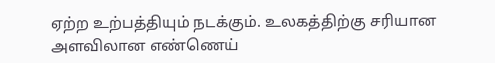ஏற்ற உற்பத்தியும் நடக்கும். உலகத்திற்கு சரியான அளவிலான எண்ணெய்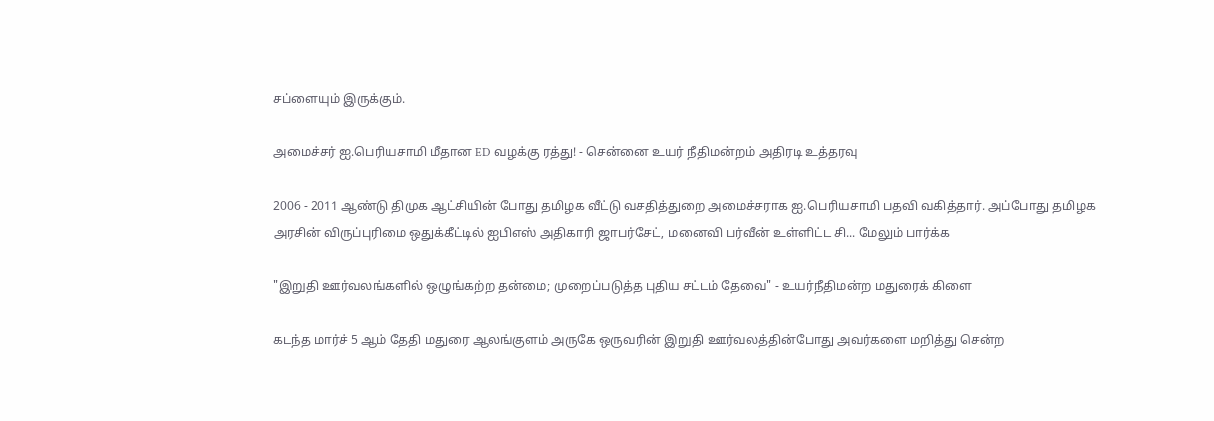சப்ளையும் இருக்கும்.

அமைச்சர் ஐ.பெரியசாமி மீதான ED வழக்கு ரத்து! - சென்னை உயர் நீதிமன்றம் அதிரடி உத்தரவு

2006 - 2011 ஆண்டு திமுக ஆட்சியின் போது தமிழக வீட்டு வசதித்துறை அமைச்சராக ஐ.பெரியசாமி பதவி வகித்தார். அப்போது தமிழக அரசின் விருப்புரிமை ஒதுக்கீட்டில் ஐபிஎஸ் அதிகாரி ஜாபர்சேட், மனைவி பர்வீன் உள்ளிட்ட சி... மேலும் பார்க்க

"இறுதி ஊர்வலங்களில் ஒழுங்கற்ற தன்மை; முறைப்படுத்த புதிய சட்டம் தேவை" - உயர்நீதிமன்ற மதுரைக் கிளை

கடந்த மார்ச் 5 ஆம் தேதி மதுரை ஆலங்குளம் அருகே ஒருவரின் இறுதி ஊர்வலத்தின்போது அவர்களை மறித்து சென்ற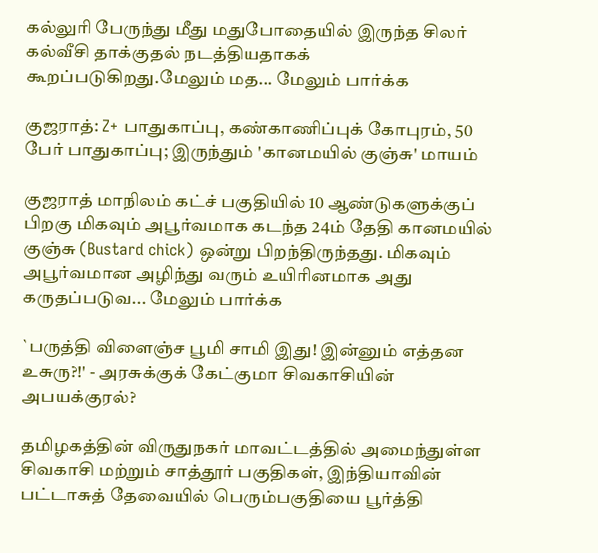கல்லுரி பேருந்து மீது மதுபோதையில் இருந்த சிலர் கல்வீசி தாக்குதல் நடத்தியதாகக் கூறப்படுகிறது.மேலும் மத... மேலும் பார்க்க

குஜராத்: Z+ பாதுகாப்பு, கண்காணிப்புக் கோபுரம், 50 பேர் பாதுகாப்பு; இருந்தும் 'கானமயில் குஞ்சு' மாயம்

குஜராத் மாநிலம் கட்ச் பகுதியில் 10 ஆண்டுகளுக்குப் பிறகு மிகவும் அபூர்வமாக கடந்த 24ம் தேதி கானமயில் குஞ்சு (Bustard chick) ஒன்று பிறந்திருந்தது. மிகவும் அபூர்வமான அழிந்து வரும் உயிரினமாக அது கருதப்படுவ... மேலும் பார்க்க

`பருத்தி விளைஞ்ச பூமி சாமி இது! இன்னும் எத்தன உசுரு?!' - அரசுக்குக் கேட்குமா சிவகாசியின் அபயக்குரல்?

தமிழகத்தின் விருதுநகர் மாவட்டத்தில் அமைந்துள்ள சிவகாசி மற்றும் சாத்தூர் பகுதிகள், இந்தியாவின் பட்டாசுத் தேவையில் பெரும்பகுதியை பூர்த்தி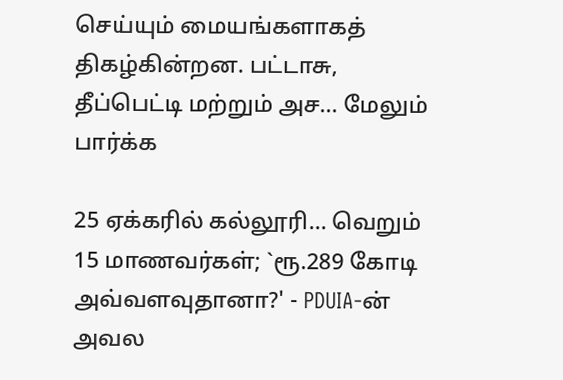செய்யும் மையங்களாகத் திகழ்கின்றன. பட்டாசு, தீப்பெட்டி மற்றும் அச... மேலும் பார்க்க

25 ஏக்கரில் கல்லூரி... வெறும் 15 மாணவர்கள்; `ரூ.289 கோடி அவ்வளவுதானா?' - PDUIA-ன் அவல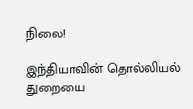நிலை!

இந்தியாவின் தொல்லியல் துறையை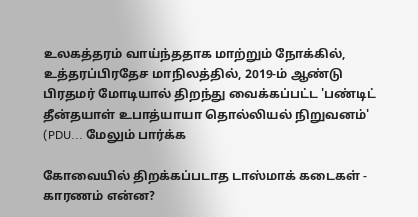உலகத்தரம் வாய்ந்ததாக மாற்றும் நோக்கில், உத்தரப்பிரதேச மாநிலத்தில், 2019-ம் ஆண்டு பிரதமர் மோடியால் திறந்து வைக்கப்பட்ட 'பண்டிட் தீன்தயாள் உபாத்யாயா தொல்லியல் நிறுவனம்' (PDU... மேலும் பார்க்க

கோவையில் திறக்கப்படாத டாஸ்மாக் கடைகள் - காரணம் என்ன?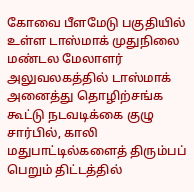கோவை பீளமேடு பகுதியில் உள்ள டாஸ்மாக் முதுநிலை மண்டல மேலாளர் அலுவலகத்தில் டாஸ்மாக் அனைத்து தொழிற்சங்க கூட்டு நடவடிக்கை குழு சார்பில், காலி மதுபாட்டில்களைத் திரும்பப் பெறும் திட்டத்தில்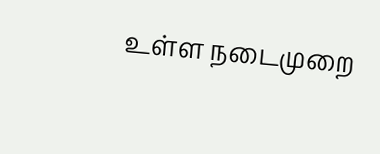உள்ள நடைமுறை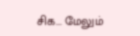சிக... மேலும்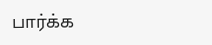பார்க்க